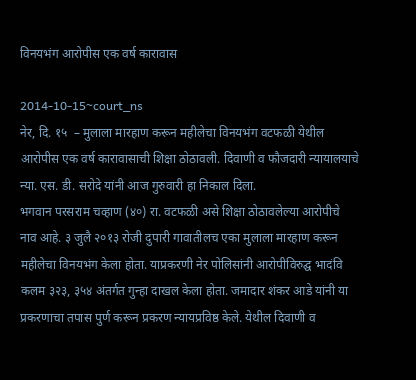विनयभंग आरोपीस एक वर्ष कारावास

2014-10-15~court_ns
नेर, दि. १५  – मुलाला मारहाण करून महीलेचा विनयभंग वटफळी येथील आरोपीस एक वर्ष कारावासाची शिक्षा ठोठावली. दिवाणी व फौजदारी न्यायालयाचे न्या. एस. डी. सरोदे यांनी आज गुरुवारी हा निकाल दिला.
भगवान परसराम चव्हाण (४०) रा. वटफळी असे शिक्षा ठोठावलेल्या आरोपीचे नाव आहे. ३ जुलै २०१३ रोजी दुपारी गावातीलच एका मुलाला मारहाण करून महीलेचा विनयभंग केला होता. याप्रकरणी नेर पोलिसांनी आरोपीविरुद्घ भादंवि कलम ३२३, ३५४ अंतर्गत गुन्हा दाखल केला होता. जमादार शंकर आडे यांनी या प्रकरणाचा तपास पुर्ण करून प्रकरण न्यायप्रविष्ठ केले. येथील दिवाणी व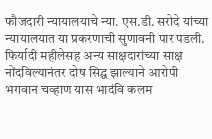फौजदारी न्यायालयाचे न्या. एस.डी. सरोदे यांच्या न्यायालयात या प्रकरणाची सुणावनी पार पडली. फिर्यादी महीलेसह अन्य साक्षदारांच्या साक्ष नोंदविल्यानंतर दोष सिद्घ झाल्याने आरोपी भगवान चव्हाण यास भादंवि कलम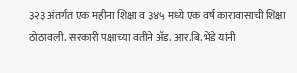३२३ अंतर्गत एक महीना शिक्षा व ३४५ मध्ये एक वर्ष कारावासाची शिक्षा ठोठावली. सरकारी पक्षाच्या वतीने अ‍ॅड. आर.बि. भेंडे यांनी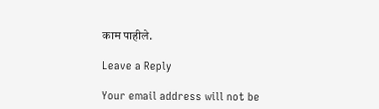काम पाहीले.

Leave a Reply

Your email address will not be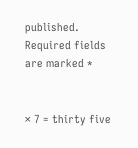published. Required fields are marked *


× 7 = thirty five